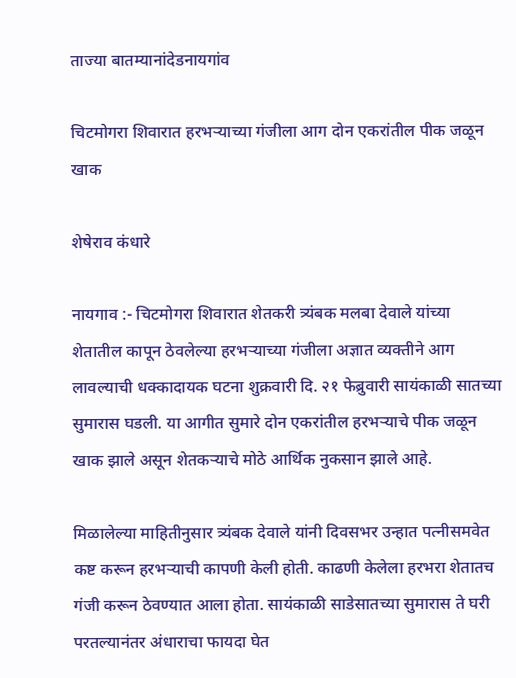ताज्या बातम्यानांदेडनायगांव

चिटमोगरा शिवारात हरभऱ्याच्या गंजीला आग दोन एकरांतील पीक जळून खाक

शेषेराव कंधारे

नायगाव :- चिटमोगरा शिवारात शेतकरी त्र्यंबक मलबा देवाले यांच्या शेतातील कापून ठेवलेल्या हरभऱ्याच्या गंजीला अज्ञात व्यक्तीने आग लावल्याची धक्कादायक घटना शुक्रवारी दि. २१ फेब्रुवारी सायंकाळी सातच्या सुमारास घडली. या आगीत सुमारे दोन एकरांतील हरभऱ्याचे पीक जळून खाक झाले असून शेतकऱ्याचे मोठे आर्थिक नुकसान झाले आहे.

मिळालेल्या माहितीनुसार त्र्यंबक देवाले यांनी दिवसभर उन्हात पत्नीसमवेत कष्ट करून हरभऱ्याची कापणी केली होती. काढणी केलेला हरभरा शेतातच गंजी करून ठेवण्यात आला होता. सायंकाळी साडेसातच्या सुमारास ते घरी परतल्यानंतर अंधाराचा फायदा घेत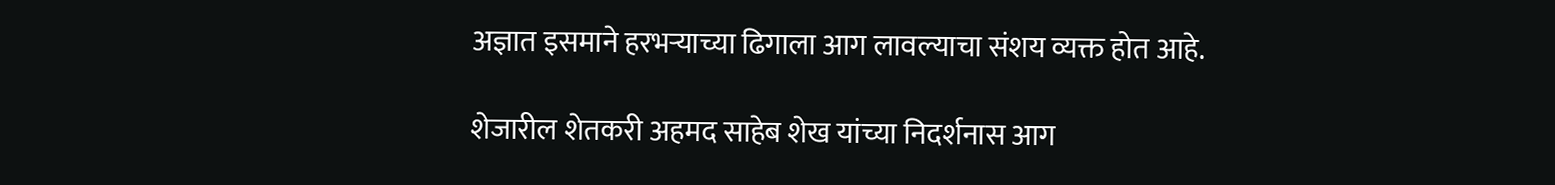अज्ञात इसमाने हरभऱ्याच्या ढिगाला आग लावल्याचा संशय व्यक्त होत आहे.

शेजारील शेतकरी अहमद साहेब शेख यांच्या निदर्शनास आग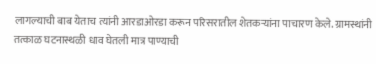लागल्याची बाब येताच त्यांनी आरडाओरडा करून परिसरातील शेतकऱ्यांना पाचारण केले. ग्रामस्थांनी तत्काळ घटनास्थळी धाव घेतली मात्र पाण्याची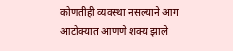कोणतीही व्यवस्था नसल्याने आग आटोक्यात आणणे शक्य झाले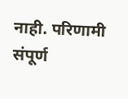नाही. परिणामी संपूर्ण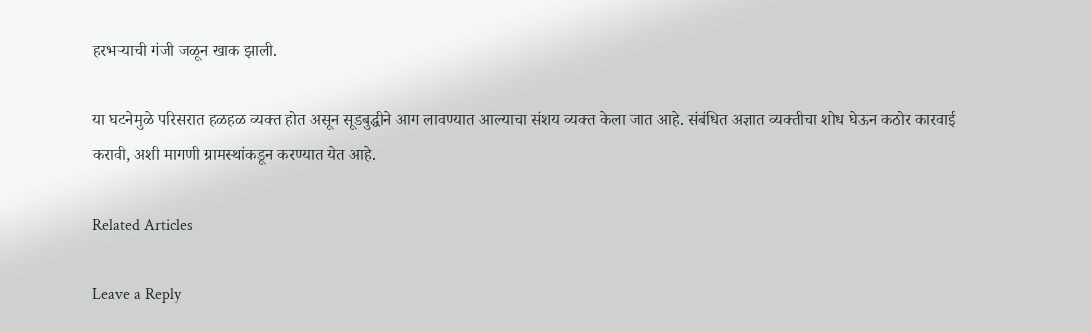हरभऱ्याची गंजी जळून खाक झाली.

या घटनेमुळे परिसरात हळहळ व्यक्त होत असून सूडबुद्धीने आग लावण्यात आल्याचा संशय व्यक्त केला जात आहे. संबंधित अज्ञात व्यक्तीचा शोध घेऊन कठोर कारवाई करावी, अशी मागणी ग्रामस्थांकडून करण्यात येत आहे.

Related Articles

Leave a Reply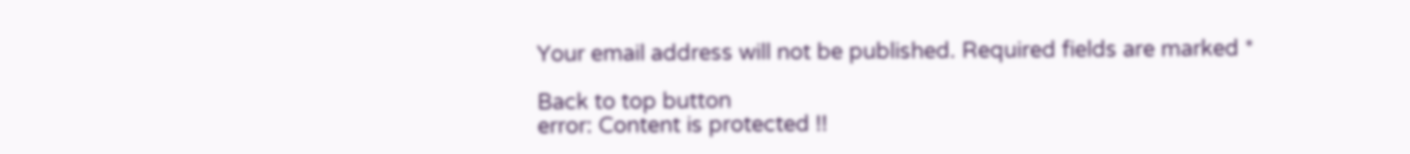Your email address will not be published. Required fields are marked *

Back to top button
error: Content is protected !!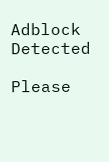Adblock Detected

Please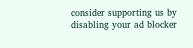consider supporting us by disabling your ad blocker